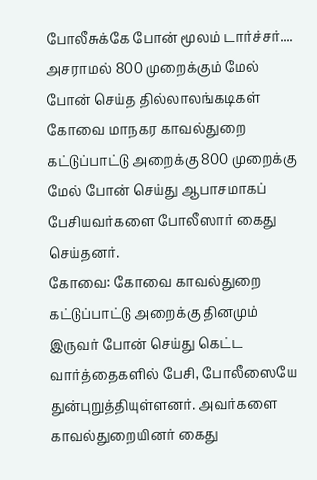போலீசுக்கே போன் மூலம் டார்ச்சர்.... அசராமல் 800 முறைக்கும் மேல் போன் செய்த தில்லாலங்கடிகள்
கோவை மாநகர காவல்துறை கட்டுப்பாட்டு அறைக்கு 800 முறைக்கு மேல் போன் செய்து ஆபாசமாகப் பேசியவர்களை போலீஸார் கைது செய்தனர்.
கோவை: கோவை காவல்துறை கட்டுப்பாட்டு அறைக்கு தினமும் இருவர் போன் செய்து கெட்ட வார்த்தைகளில் பேசி, போலீஸையே துன்புறுத்தியுள்ளனர். அவர்களை காவல்துறையினர் கைது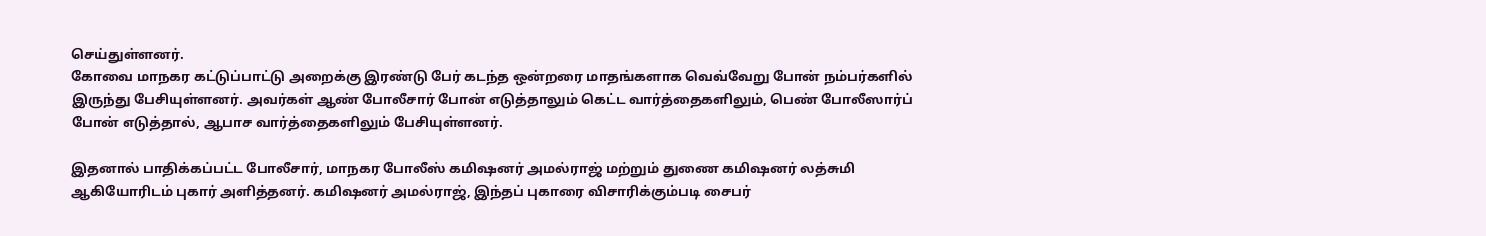செய்துள்ளனர்.
கோவை மாநகர கட்டுப்பாட்டு அறைக்கு இரண்டு பேர் கடந்த ஒன்றரை மாதங்களாக வெவ்வேறு போன் நம்பர்களில் இருந்து பேசியுள்ளனர். அவர்கள் ஆண் போலீசார் போன் எடுத்தாலும் கெட்ட வார்த்தைகளிலும், பெண் போலீஸார்ப் போன் எடுத்தால், ஆபாச வார்த்தைகளிலும் பேசியுள்ளனர்.

இதனால் பாதிக்கப்பட்ட போலீசார், மாநகர போலீஸ் கமிஷனர் அமல்ராஜ் மற்றும் துணை கமிஷனர் லத்சுமி ஆகியோரிடம் புகார் அளித்தனர். கமிஷனர் அமல்ராஜ், இந்தப் புகாரை விசாரிக்கும்படி சைபர்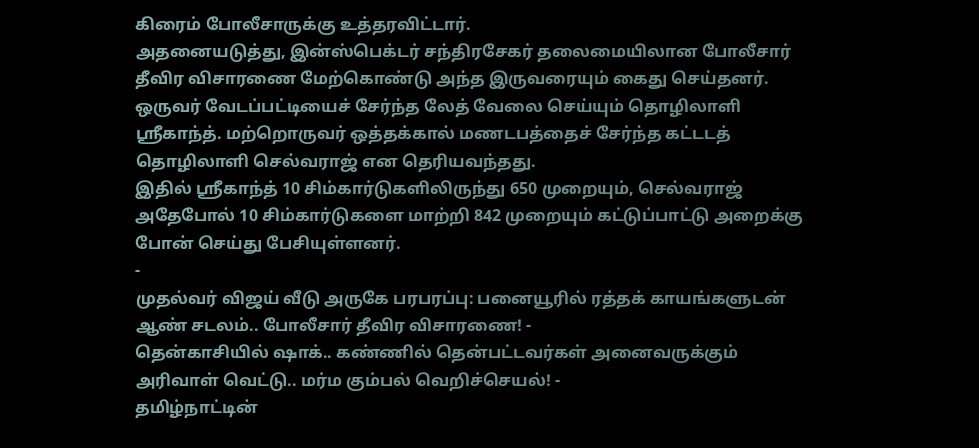கிரைம் போலீசாருக்கு உத்தரவிட்டார்.
அதனையடுத்து, இன்ஸ்பெக்டர் சந்திரசேகர் தலைமையிலான போலீசார் தீவிர விசாரணை மேற்கொண்டு அந்த இருவரையும் கைது செய்தனர்.
ஒருவர் வேடப்பட்டியைச் சேர்ந்த லேத் வேலை செய்யும் தொழிலாளி ஶ்ரீகாந்த். மற்றொருவர் ஒத்தக்கால் மணடபத்தைச் சேர்ந்த கட்டடத் தொழிலாளி செல்வராஜ் என தெரியவந்தது.
இதில் ஶ்ரீகாந்த் 10 சிம்கார்டுகளிலிருந்து 650 முறையும், செல்வராஜ் அதேபோல் 10 சிம்கார்டுகளை மாற்றி 842 முறையும் கட்டுப்பாட்டு அறைக்கு போன் செய்து பேசியுள்ளனர்.
-
முதல்வர் விஜய் வீடு அருகே பரபரப்பு: பனையூரில் ரத்தக் காயங்களுடன் ஆண் சடலம்.. போலீசார் தீவிர விசாரணை! -
தென்காசியில் ஷாக்.. கண்ணில் தென்பட்டவர்கள் அனைவருக்கும் அரிவாள் வெட்டு.. மர்ம கும்பல் வெறிச்செயல்! -
தமிழ்நாட்டின்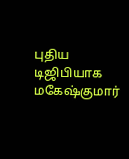புதிய டிஜிபியாக மகேஷ்குமார்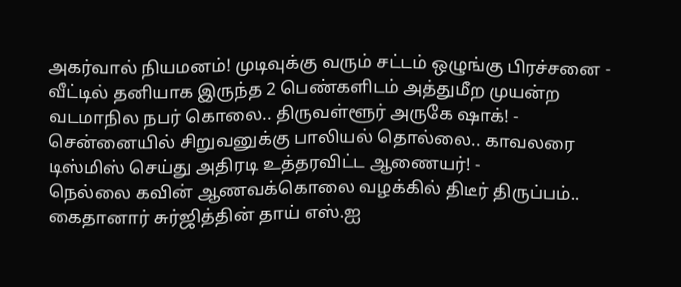அகர்வால் நியமனம்! முடிவுக்கு வரும் சட்டம் ஒழுங்கு பிரச்சனை -
வீட்டில் தனியாக இருந்த 2 பெண்களிடம் அத்துமீற முயன்ற வடமாநில நபர் கொலை.. திருவள்ளூர் அருகே ஷாக்! -
சென்னையில் சிறுவனுக்கு பாலியல் தொல்லை.. காவலரை டிஸ்மிஸ் செய்து அதிரடி உத்தரவிட்ட ஆணையர்! -
நெல்லை கவின் ஆணவக்கொலை வழக்கில் திடீர் திருப்பம்.. கைதானார் சுர்ஜித்தின் தாய் எஸ்.ஐ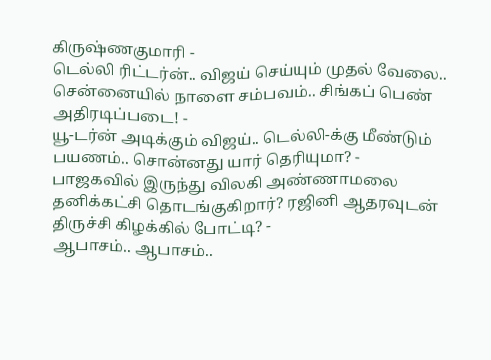கிருஷ்ணகுமாரி -
டெல்லி ரிட்டர்ன்.. விஜய் செய்யும் முதல் வேலை.. சென்னையில் நாளை சம்பவம்.. சிங்கப் பெண் அதிரடிப்படை! -
யூ-டர்ன் அடிக்கும் விஜய்.. டெல்லி-க்கு மீண்டும் பயணம்.. சொன்னது யார் தெரியுமா? -
பாஜகவில் இருந்து விலகி அண்ணாமலை தனிக்கட்சி தொடங்குகிறார்? ரஜினி ஆதரவுடன் திருச்சி கிழக்கில் போட்டி? -
ஆபாசம்.. ஆபாசம்..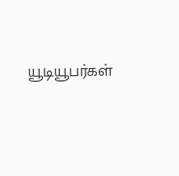யூடியூபர்கள்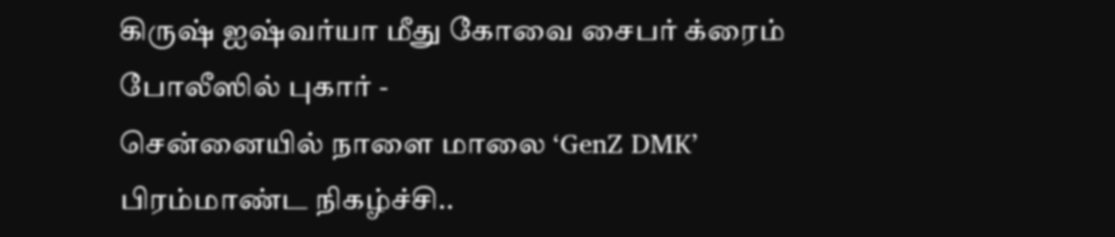கிருஷ் ஐஷ்வர்யா மீது கோவை சைபர் க்ரைம் போலீஸில் புகார் -
சென்னையில் நாளை மாலை ‘GenZ DMK’ பிரம்மாண்ட நிகழ்ச்சி..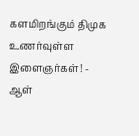களமிறங்கும் திமுக உணர்வுள்ள இளைஞர்கள்! -
ஆள்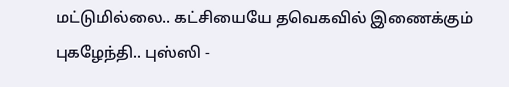மட்டுமில்லை.. கட்சியையே தவெகவில் இணைக்கும் புகழேந்தி.. புஸ்ஸி -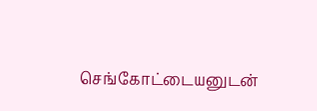செங்கோட்டையனுடன்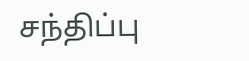சந்திப்பு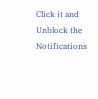Click it and Unblock the Notifications